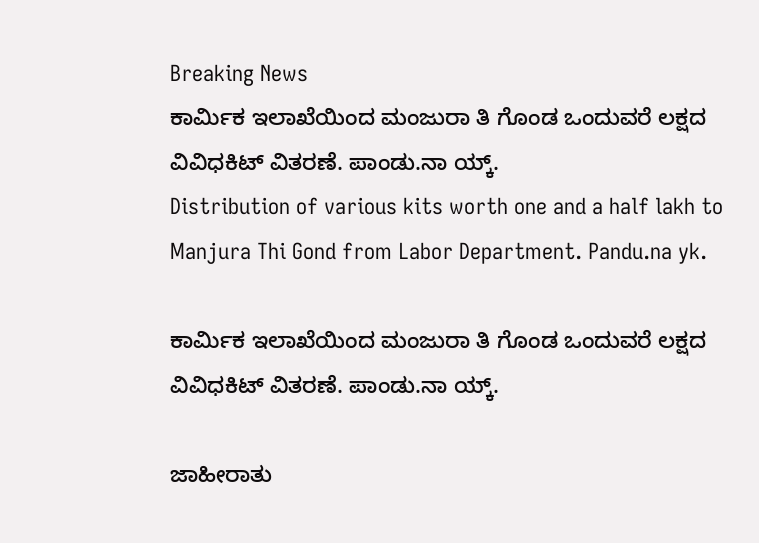Breaking News
ಕಾರ್ಮಿಕ ಇಲಾಖೆಯಿಂದ ಮಂಜುರಾ ತಿ ಗೊಂಡ ಒಂದುವರೆ ಲಕ್ಷದ ವಿವಿಧಕಿಟ್ ವಿತರಣೆ. ಪಾಂಡು.ನಾ ಯ್ಕ್.
Distribution of various kits worth one and a half lakh to Manjura Thi Gond from Labor Department. Pandu.na yk.

ಕಾರ್ಮಿಕ ಇಲಾಖೆಯಿಂದ ಮಂಜುರಾ ತಿ ಗೊಂಡ ಒಂದುವರೆ ಲಕ್ಷದ ವಿವಿಧಕಿಟ್ ವಿತರಣೆ. ಪಾಂಡು.ನಾ ಯ್ಕ್.

ಜಾಹೀರಾತು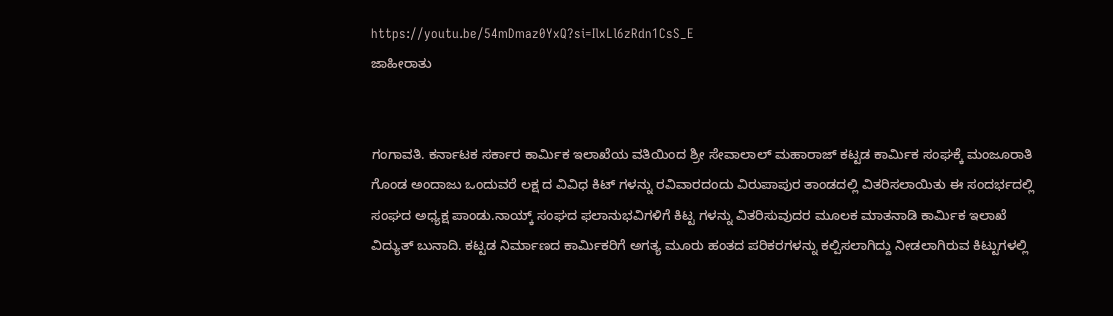https://youtu.be/54mDmaz0YxQ?si=IlxLl6zRdn1CsS_E
ಜಾಹೀರಾತು


ಗಂಗಾವತಿ. ಕರ್ನಾಟಕ ಸರ್ಕಾರ ಕಾರ್ಮಿಕ ಇಲಾಖೆಯ ವತಿಯಿಂದ ಶ್ರೀ ಸೇವಾಲಾಲ್ ಮಹಾರಾಜ್ ಕಟ್ಟಡ ಕಾರ್ಮಿಕ ಸಂಘಕ್ಕೆ ಮಂಜೂರಾತಿ ಗೊಂಡ ಅಂದಾಜು ಒಂದುವರೆ ಲಕ್ಷ ದ ವಿವಿಧ ಕಿಟ್ ಗಳನ್ನು ರವಿವಾರದಂದು ವಿರುಪಾಪುರ ತಾಂಡದಲ್ಲಿ ವಿತರಿಸಲಾಯಿತು ಈ ಸಂದರ್ಭದಲ್ಲಿ ಸಂಘದ ಅಧ್ಯಕ್ಷ ಪಾಂಡು.ನಾಯ್ಕ್ ಸಂಘದ ಫಲಾನುಭವಿಗಳಿಗೆ ಕಿಟ್ಟ ಗಳನ್ನು ವಿತರಿಸುವುದರ ಮೂಲಕ ಮಾತನಾಡಿ ಕಾರ್ಮಿಕ ಇಲಾಖೆ ವಿದ್ಯುತ್ ಬುನಾದಿ. ಕಟ್ಟಡ ನಿರ್ಮಾಣದ ಕಾರ್ಮಿಕರಿಗೆ ಅಗತ್ಯ ಮೂರು ಹಂತದ ಪರಿಕರಗಳನ್ನು ಕಲ್ಪಿಸಲಾಗಿದ್ದು ನೀಡಲಾಗಿರುವ ಕಿಟ್ಟುಗಳಲ್ಲಿ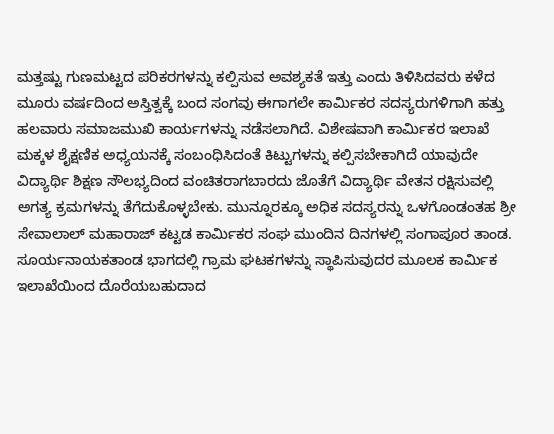ಮತ್ತಷ್ಟು ಗುಣಮಟ್ಟದ ಪರಿಕರಗಳನ್ನು ಕಲ್ಪಿಸುವ ಅವಶ್ಯಕತೆ ಇತ್ತು ಎಂದು ತಿಳಿಸಿದವರು ಕಳೆದ ಮೂರು ವರ್ಷದಿಂದ ಅಸ್ತಿತ್ವಕ್ಕೆ ಬಂದ ಸಂಗವು ಈಗಾಗಲೇ ಕಾರ್ಮಿಕರ ಸದಸ್ಯರುಗಳಿಗಾಗಿ ಹತ್ತು ಹಲವಾರು ಸಮಾಜಮುಖಿ ಕಾರ್ಯಗಳನ್ನು ನಡೆಸಲಾಗಿದೆ. ವಿಶೇಷವಾಗಿ ಕಾರ್ಮಿಕರ ಇಲಾಖೆ ಮಕ್ಕಳ ಶೈಕ್ಷಣಿಕ ಅಧ್ಯಯನಕ್ಕೆ ಸಂಬಂಧಿಸಿದಂತೆ ಕಿಟ್ಟುಗಳನ್ನು ಕಲ್ಪಿಸಬೇಕಾಗಿದೆ ಯಾವುದೇ ವಿದ್ಯಾರ್ಥಿ ಶಿಕ್ಷಣ ಸೌಲಭ್ಯದಿಂದ ವಂಚಿತರಾಗಬಾರದು ಜೊತೆಗೆ ವಿದ್ಯಾರ್ಥಿ ವೇತನ ರಕ್ಷಿಸುವಲ್ಲಿ ಅಗತ್ಯ ಕ್ರಮಗಳನ್ನು ತೆಗೆದುಕೊಳ್ಳಬೇಕು. ಮುನ್ನೂರಕ್ಕೂ ಅಧಿಕ ಸದಸ್ಯರನ್ನು ಒಳಗೊಂಡಂತಹ ಶ್ರೀ ಸೇವಾಲಾಲ್ ಮಹಾರಾಜ್ ಕಟ್ಟಡ ಕಾರ್ಮಿಕರ ಸಂಘ ಮುಂದಿನ ದಿನಗಳಲ್ಲಿ ಸಂಗಾಪೂರ ತಾಂಡ. ಸೂರ್ಯನಾಯಕತಾಂಡ ಭಾಗದಲ್ಲಿ ಗ್ರಾಮ ಘಟಕಗಳನ್ನು ಸ್ಥಾಪಿಸುವುದರ ಮೂಲಕ ಕಾರ್ಮಿಕ ಇಲಾಖೆಯಿಂದ ದೊರೆಯಬಹುದಾದ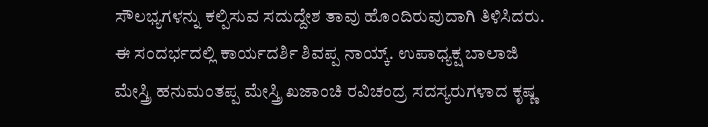ಸೌಲಭ್ಯಗಳನ್ನು ಕಲ್ಪಿಸುವ ಸದುದ್ದೇಶ ತಾವು ಹೊಂದಿರುವುದಾಗಿ ತಿಳಿಸಿದರು.
ಈ ಸಂದರ್ಭದಲ್ಲಿ ಕಾರ್ಯದರ್ಶಿ ಶಿವಪ್ಪ ನಾಯ್ಕ್. ಉಪಾಧ್ಯಕ್ಷ ಬಾಲಾಜಿ ಮೇಸ್ತ್ರಿ ಹನುಮಂತಪ್ಪ ಮೇಸ್ತ್ರಿ ಖಜಾಂಚಿ ರವಿಚಂದ್ರ ಸದಸ್ಯರುಗಳಾದ ಕೃಷ್ಣ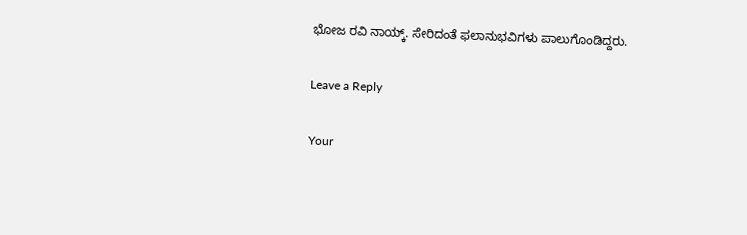ಭೋಜ ರವಿ ನಾಯ್ಕ್. ಸೇರಿದಂತೆ ಫಲಾನುಭವಿಗಳು ಪಾಲುಗೊಂಡಿದ್ದರು.

Leave a Reply

Your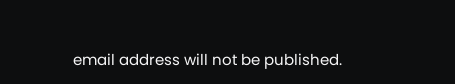email address will not be published.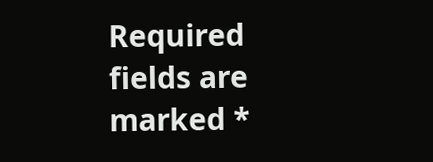Required fields are marked *